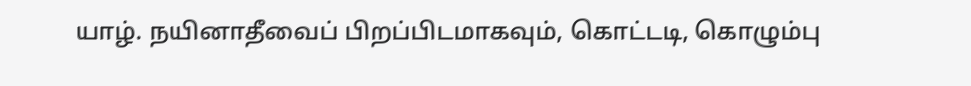யாழ். நயினாதீவைப் பிறப்பிடமாகவும், கொட்டடி, கொழும்பு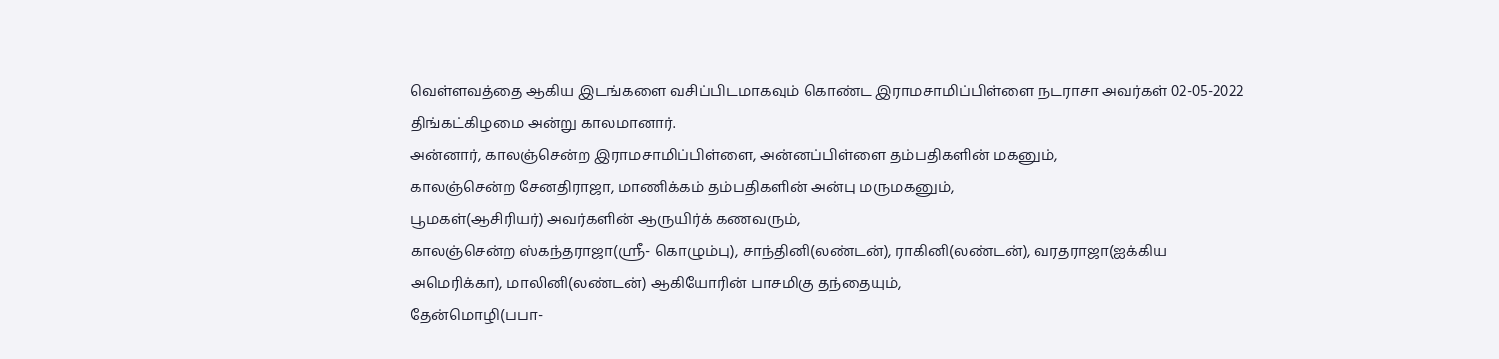வெள்ளவத்தை ஆகிய இடங்களை வசிப்பிடமாகவும் கொண்ட இராமசாமிப்பிள்ளை நடராசா அவர்கள் 02-05-2022 திங்கட்கிழமை அன்று காலமானார்.
அன்னார், காலஞ்சென்ற இராமசாமிப்பிள்ளை, அன்னப்பிள்ளை தம்பதிகளின் மகனும்,
காலஞ்சென்ற சேனதிராஜா, மாணிக்கம் தம்பதிகளின் அன்பு மருமகனும்,
பூமகள்(ஆசிரியர்) அவர்களின் ஆருயிர்க் கணவரும்,
காலஞ்சென்ற ஸ்கந்தராஜா(ஸ்ரீ- கொழும்பு), சாந்தினி(லண்டன்), ராகினி(லண்டன்), வரதராஜா(ஐக்கிய அமெரிக்கா), மாலினி(லண்டன்) ஆகியோரின் பாசமிகு தந்தையும்,
தேன்மொழி(பபா-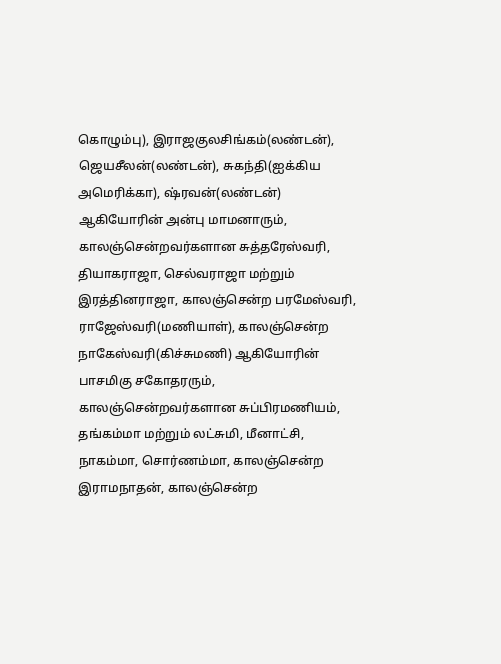கொழும்பு), இராஜகுலசிங்கம்(லண்டன்), ஜெயசீலன்(லண்டன்), சுகந்தி(ஐக்கிய அமெரிக்கா), ஷ்ரவன்(லண்டன்) ஆகியோரின் அன்பு மாமனாரும்,
காலஞ்சென்றவர்களான சுத்தரேஸ்வரி, தியாகராஜா, செல்வராஜா மற்றும் இரத்தினராஜா, காலஞ்சென்ற பரமேஸ்வரி, ராஜேஸ்வரி(மணியாள்), காலஞ்சென்ற நாகேஸ்வரி(கிச்சுமணி) ஆகியோரின் பாசமிகு சகோதரரும்,
காலஞ்சென்றவர்களான சுப்பிரமணியம், தங்கம்மா மற்றும் லட்சுமி, மீனாட்சி, நாகம்மா, சொர்ணம்மா, காலஞ்சென்ற இராமநாதன், காலஞ்சென்ற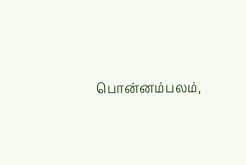பொன்னம்பலம்,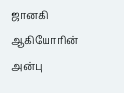ஜானகி ஆகியோரின் அன்பு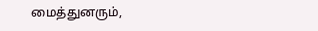மைத்துனரும்,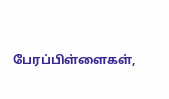பேரப்பிள்ளைகள்,